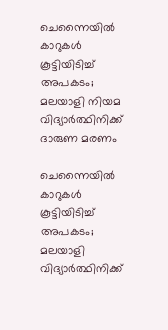ചെന്നൈയില്‍ കാറുകള്‍ കൂട്ടിയിടിച്ച് അപകടം; മലയാളി നിയമ വിദ്യാര്‍ത്ഥിനിക്ക് ദാരുണ മരണം

ചെന്നൈയില്‍ കാറുകള്‍ കൂട്ടിയിടിച്ച് അപകടം; മലയാളി വിദ്യാര്‍ത്ഥിനിക്ക്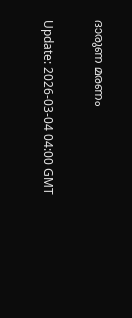ദാരുണ മരണം

Update: 2026-03-04 04:00 GMT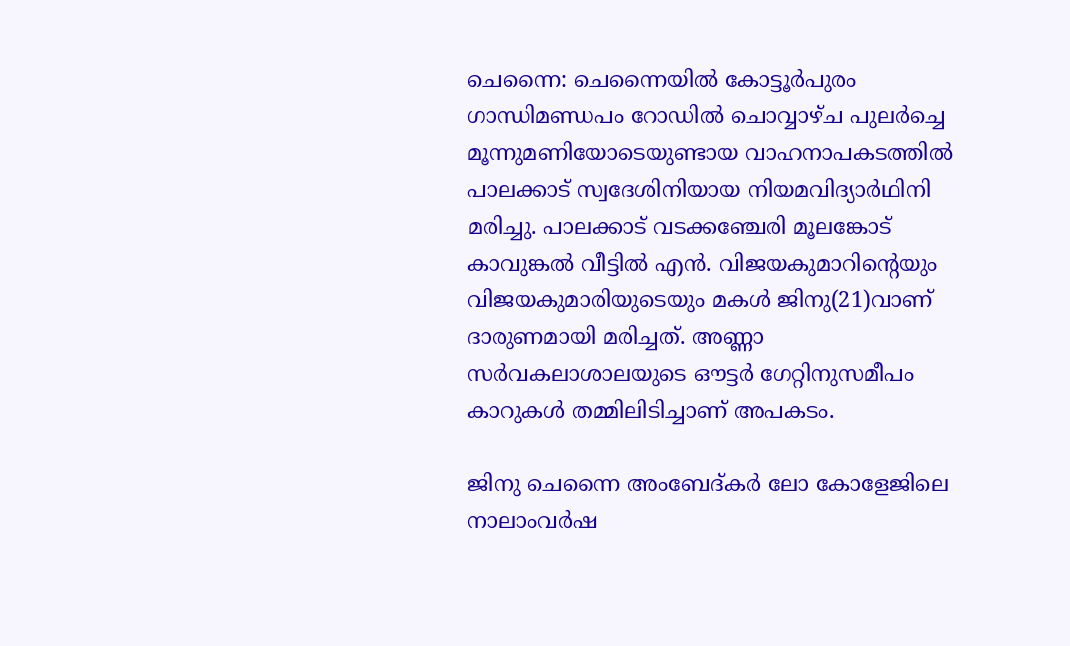ചെന്നൈ: ചെന്നൈയില്‍ കോട്ടൂര്‍പുരം ഗാന്ധിമണ്ഡപം റോഡില്‍ ചൊവ്വാഴ്ച പുലര്‍ച്ചെ മൂന്നുമണിയോടെയുണ്ടായ വാഹനാപകടത്തില്‍ പാലക്കാട് സ്വദേശിനിയായ നിയമവിദ്യാര്‍ഥിനി മരിച്ചു. പാലക്കാട് വടക്കഞ്ചേരി മൂലങ്കോട് കാവുങ്കല്‍ വീട്ടില്‍ എന്‍. വിജയകുമാറിന്റെയും വിജയകുമാരിയുടെയും മകള്‍ ജിനു(21)വാണ് ദാരുണമായി മരിച്ചത്. അണ്ണാ സര്‍വകലാശാലയുടെ ഔട്ടര്‍ ഗേറ്റിനുസമീപം കാറുകള്‍ തമ്മിലിടിച്ചാണ് അപകടം.

ജിനു ചെന്നൈ അംബേദ്കര്‍ ലോ കോളേജിലെ നാലാംവര്‍ഷ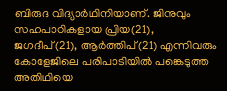ബിരുദ വിദ്യാര്‍ഥിനിയാണ്. ജിനുവും സഹപാഠികളായ പ്രിയ(21), ജഗദീപ്(21), ആര്‍ത്തിപ്(21) എന്നിവരും കോളേജിലെ പരിപാടിയില്‍ പങ്കെടുത്ത അതിഥിയെ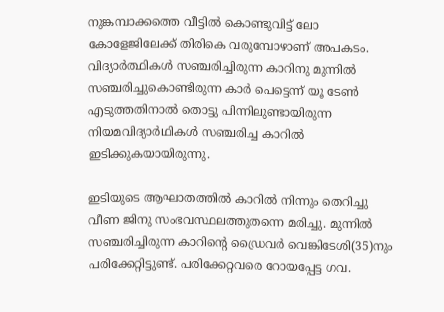നുങ്കമ്പാക്കത്തെ വീട്ടില്‍ കൊണ്ടുവിട്ട് ലോ കോളേജിലേക്ക് തിരികെ വരുമ്പോഴാണ് അപകടം. വിദ്യാര്‍ത്ഥികള്‍ സഞ്ചരിച്ചിരുന്ന കാറിനു മുന്നില്‍ സഞ്ചരിച്ചുകൊണ്ടിരുന്ന കാര്‍ പെട്ടെന്ന് യൂ ടേണ്‍ എടുത്തതിനാല്‍ തൊട്ടു പിന്നിലുണ്ടായിരുന്ന നിയമവിദ്യാര്‍ഥികള്‍ സഞ്ചരിച്ച കാറില്‍ ഇടിക്കുകയായിരുന്നു.

ഇടിയുടെ ആഘാതത്തില്‍ കാറില്‍ നിന്നും തെറിച്ചു വീണ ജിനു സംഭവസ്ഥലത്തുതന്നെ മരിച്ചു. മുന്നില്‍ സഞ്ചരിച്ചിരുന്ന കാറിന്റെ ഡ്രൈവര്‍ വെങ്കിടേശി(35)നും പരിക്കേറ്റിട്ടുണ്ട്. പരിക്കേറ്റവരെ റോയപ്പേട്ട ഗവ.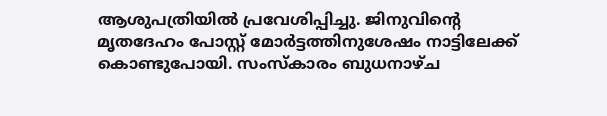ആശുപത്രിയില്‍ പ്രവേശിപ്പിച്ചു. ജിനുവിന്റെ മൃതദേഹം പോസ്റ്റ് മോര്‍ട്ടത്തിനുശേഷം നാട്ടിലേക്ക് കൊണ്ടുപോയി. സംസ്‌കാരം ബുധനാഴ്ച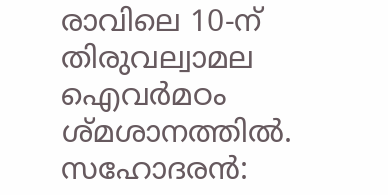രാവിലെ 10-ന് തിരുവല്വാമല ഐവര്‍മഠം ശ്മശാനത്തില്‍. സഹോദരന്‍: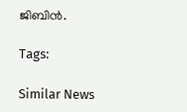ജിബിന്‍.

Tags:

Similar News